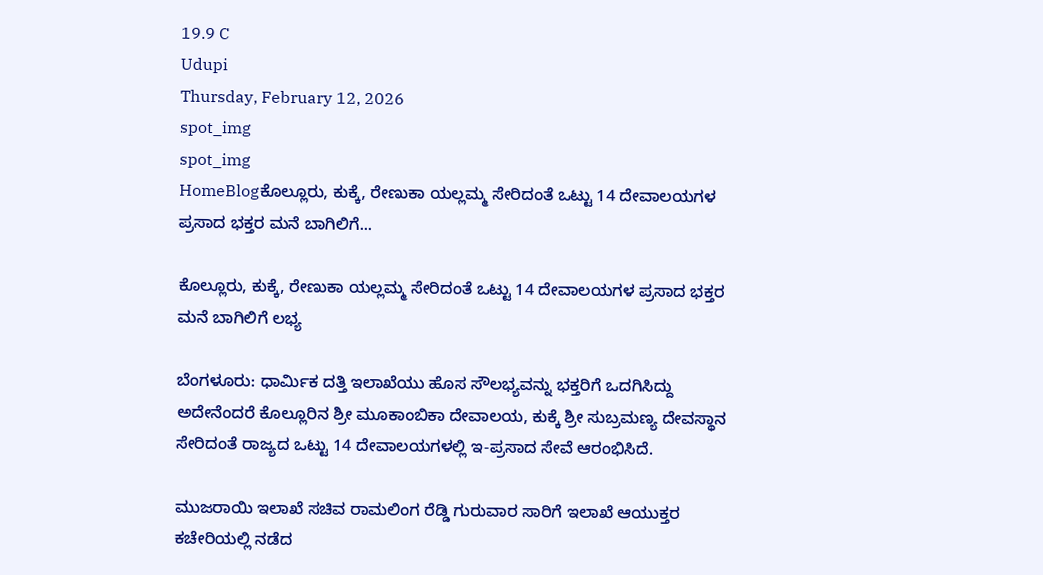19.9 C
Udupi
Thursday, February 12, 2026
spot_img
spot_img
HomeBlogಕೊಲ್ಲೂರು, ಕುಕ್ಕೆ, ರೇಣುಕಾ ಯಲ್ಲಮ್ಮ ಸೇರಿದಂತೆ ಒಟ್ಟು 14 ದೇವಾಲಯಗಳ ಪ್ರಸಾದ ಭಕ್ತರ ಮನೆ ಬಾಗಿಲಿಗೆ...

ಕೊಲ್ಲೂರು, ಕುಕ್ಕೆ, ರೇಣುಕಾ ಯಲ್ಲಮ್ಮ ಸೇರಿದಂತೆ ಒಟ್ಟು 14 ದೇವಾಲಯಗಳ ಪ್ರಸಾದ ಭಕ್ತರ ಮನೆ ಬಾಗಿಲಿಗೆ ಲಭ್ಯ

ಬೆಂಗಳೂರು: ಧಾರ್ಮಿಕ ದತ್ತಿ ಇಲಾಖೆಯು ಹೊಸ ಸೌಲಭ್ಯವನ್ನು ಭಕ್ತರಿಗೆ ಒದಗಿಸಿದ್ದು ಅದೇನೆಂದರೆ ಕೊಲ್ಲೂರಿನ ಶ್ರೀ ಮೂಕಾಂಬಿಕಾ ದೇವಾಲಯ, ಕುಕ್ಕೆ ಶ್ರೀ ಸುಬ್ರಮಣ್ಯ ದೇವಸ್ಥಾನ ಸೇರಿದಂತೆ ರಾಜ್ಯದ ಒಟ್ಟು 14 ದೇವಾಲಯಗಳಲ್ಲಿ ಇ-ಪ್ರಸಾದ ಸೇವೆ ಆರಂಭಿಸಿದೆ.

ಮುಜರಾಯಿ ಇಲಾಖೆ ಸಚಿವ ರಾಮಲಿಂಗ ರೆಡ್ಡಿ ಗುರುವಾರ ಸಾರಿಗೆ ಇಲಾಖೆ ಆಯುಕ್ತರ ಕಚೇರಿಯಲ್ಲಿ ನಡೆದ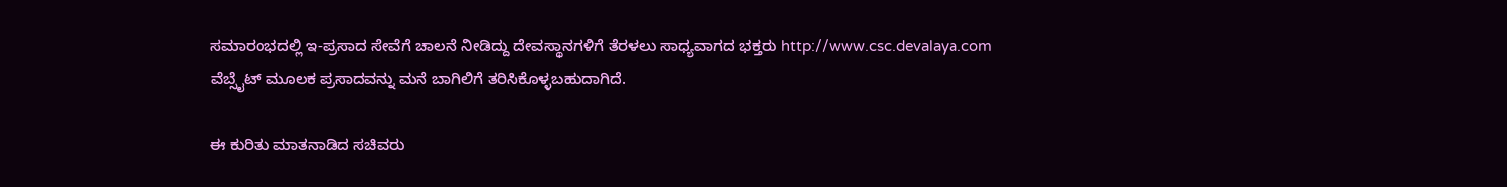ಸಮಾರಂಭದಲ್ಲಿ ಇ-ಪ್ರಸಾದ ಸೇವೆಗೆ ಚಾಲನೆ ನೀಡಿದ್ದು ದೇವಸ್ಥಾನಗಳಿಗೆ ತೆರಳಲು ಸಾಧ್ಯವಾಗದ ಭಕ್ತರು http://www.csc.devalaya.com ವೆಬ್ಸೈಟ್ ಮೂಲಕ ಪ್ರಸಾದವನ್ನು ಮನೆ ಬಾಗಿಲಿಗೆ ತರಿಸಿಕೊಳ್ಳಬಹುದಾಗಿದೆ.

ಈ ಕುರಿತು ಮಾತನಾಡಿದ ಸಚಿವರು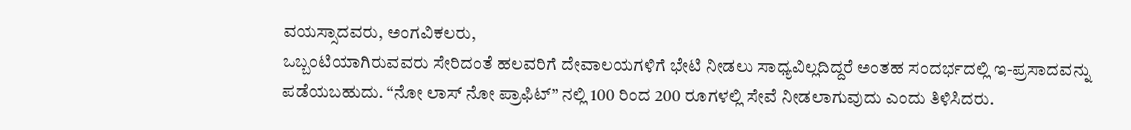ವಯಸ್ಸಾದವರು, ಅಂಗವಿಕಲರು,
ಒಬ್ಬಂಟಿಯಾಗಿರುವವರು ಸೇರಿದಂತೆ ಹಲವರಿಗೆ ದೇವಾಲಯಗಳಿಗೆ ಭೇಟಿ ನೀಡಲು ಸಾಧ್ಯವಿಲ್ಲದಿದ್ದರೆ ಅಂತಹ ಸಂದರ್ಭದಲ್ಲಿ ಇ-ಪ್ರಸಾದವನ್ನು ಪಡೆಯಬಹುದು. “ನೋ ಲಾಸ್ ನೋ ಪ್ರಾಫಿಟ್” ನಲ್ಲಿ 100 ರಿಂದ 200 ರೂಗಳಲ್ಲಿ ಸೇವೆ ನೀಡಲಾಗುವುದು ಎಂದು ತಿಳಿಸಿದರು.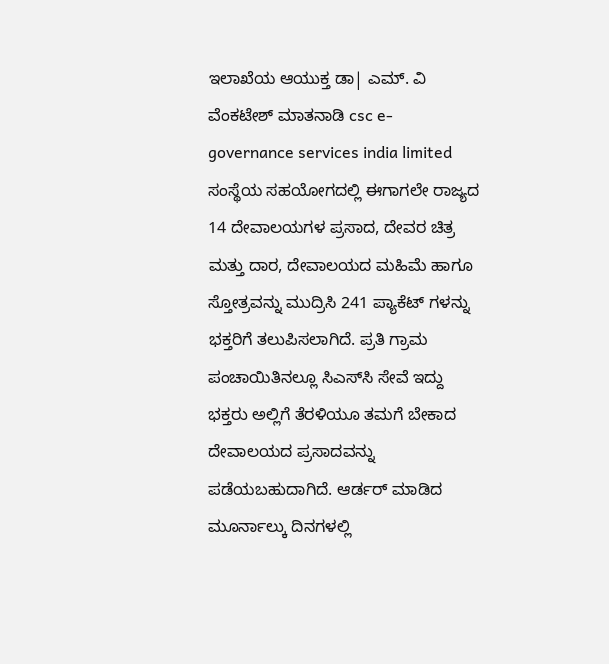ಇಲಾಖೆಯ ಆಯುಕ್ತ ಡಾ| ಎಮ್. ವಿ ವೆಂಕಟೇಶ್ ಮಾತನಾಡಿ csc e- governance services india limited ಸಂಸ್ಥೆಯ ಸಹಯೋಗದಲ್ಲಿ ಈಗಾಗಲೇ ರಾಜ್ಯದ 14 ದೇವಾಲಯಗಳ ಪ್ರಸಾದ, ದೇವರ ಚಿತ್ರ ಮತ್ತು ದಾರ, ದೇವಾಲಯದ ಮಹಿಮೆ ಹಾಗೂ ಸ್ತೋತ್ರವನ್ನು ಮುದ್ರಿಸಿ 241 ಪ್ಯಾಕೆಟ್ ಗಳನ್ನು ಭಕ್ತರಿಗೆ ತಲುಪಿಸಲಾಗಿದೆ. ಪ್ರತಿ ಗ್ರಾಮ ಪಂಚಾಯಿತಿನಲ್ಲೂ ಸಿಎಸ್‌ಸಿ ಸೇವೆ ಇದ್ದು ಭಕ್ತರು ಅಲ್ಲಿಗೆ ತೆರಳಿಯೂ ತಮಗೆ ಬೇಕಾದ ದೇವಾಲಯದ ಪ್ರಸಾದವನ್ನು ಪಡೆಯಬಹುದಾಗಿದೆ. ಆರ್ಡರ್ ಮಾಡಿದ ಮೂರ್ನಾಲ್ಕು ದಿನಗಳಲ್ಲಿ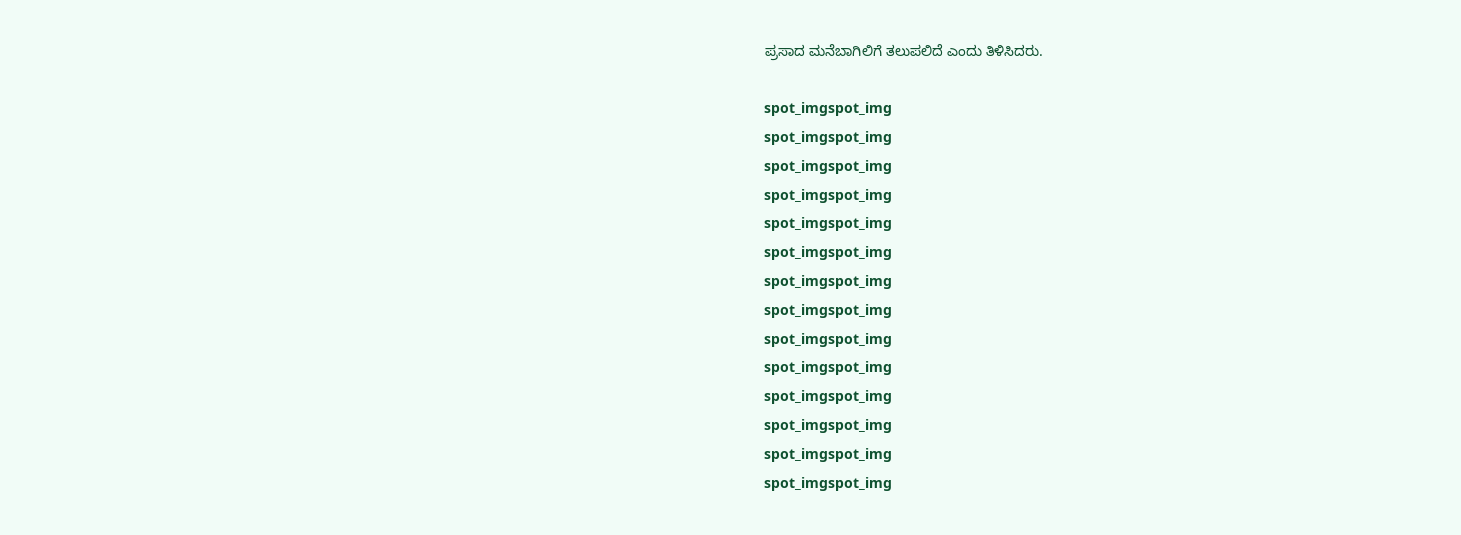ಪ್ರಸಾದ ಮನೆಬಾಗಿಲಿಗೆ ತಲುಪಲಿದೆ ಎಂದು ತಿಳಿಸಿದರು.

spot_imgspot_img
spot_imgspot_img
spot_imgspot_img
spot_imgspot_img
spot_imgspot_img
spot_imgspot_img
spot_imgspot_img
spot_imgspot_img
spot_imgspot_img
spot_imgspot_img
spot_imgspot_img
spot_imgspot_img
spot_imgspot_img
spot_imgspot_img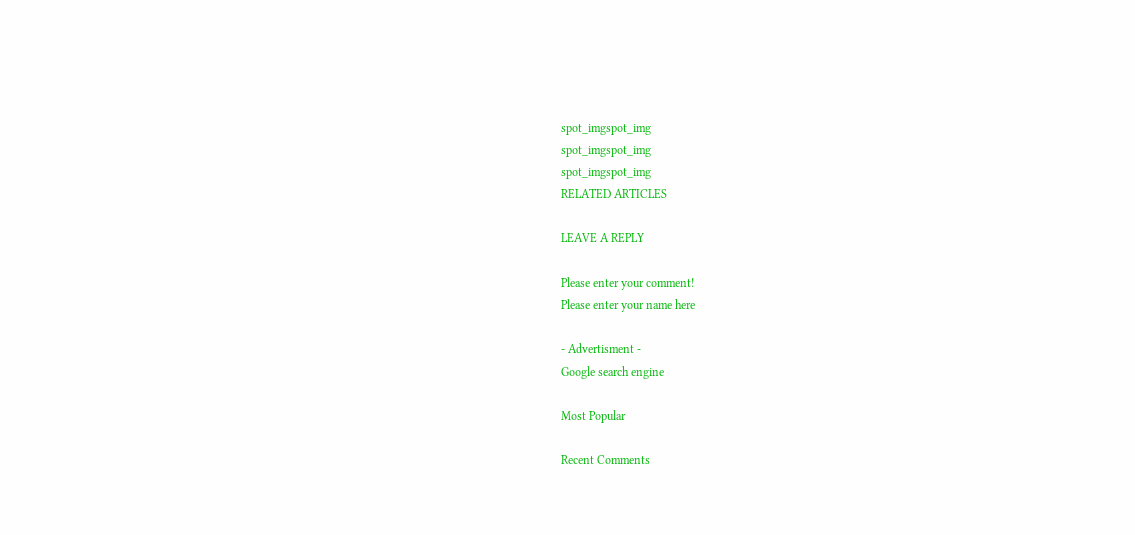spot_imgspot_img
spot_imgspot_img
spot_imgspot_img
RELATED ARTICLES

LEAVE A REPLY

Please enter your comment!
Please enter your name here

- Advertisment -
Google search engine

Most Popular

Recent Comments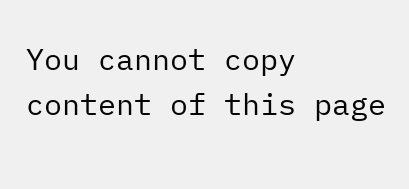You cannot copy content of this page